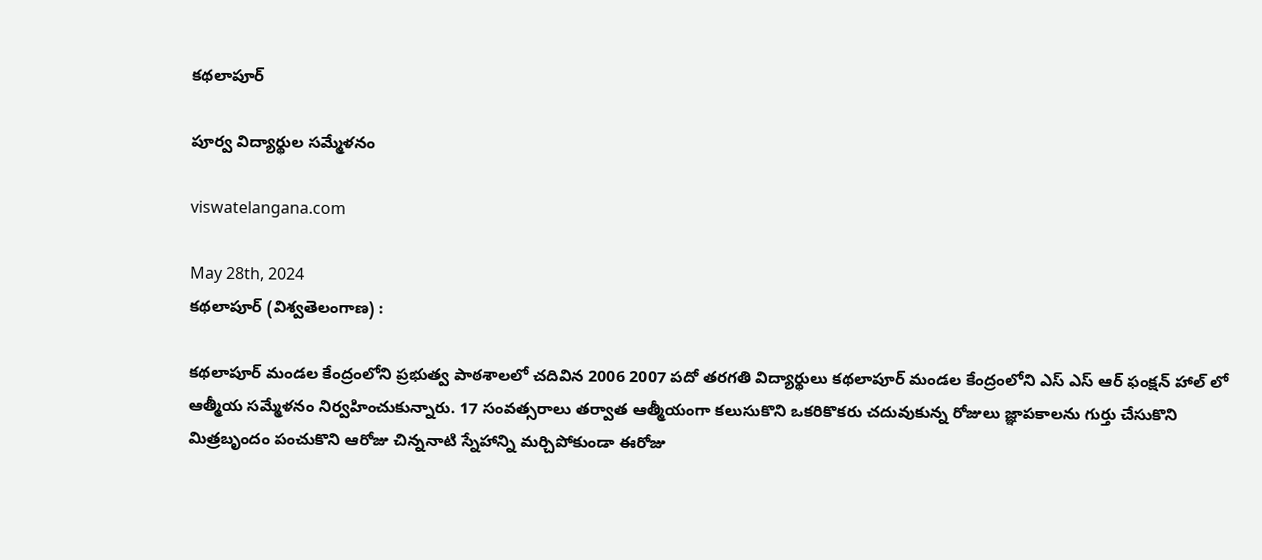కథలాపూర్

పూర్వ విద్యార్థుల సమ్మేళనం

viswatelangana.com

May 28th, 2024
కథలాపూర్ (విశ్వతెలంగాణ) :

కథలాపూర్ మండల కేంద్రంలోని ప్రభుత్వ పాఠశాలలో చదివిన 2006 2007 పదో తరగతి విద్యార్థులు కథలాపూర్ మండల కేంద్రంలోని ఎస్ ఎస్ ఆర్ ఫంక్షన్ హాల్ లో ఆత్మీయ సమ్మేళనం నిర్వహించుకున్నారు. 17 సంవత్సరాలు తర్వాత ఆత్మీయంగా కలుసుకొని ఒకరికొకరు చదువుకున్న రోజులు జ్ఞాపకాలను గుర్తు చేసుకొని మిత్రబృందం పంచుకొని ఆరోజు చిన్ననాటి స్నేహాన్ని మర్చిపోకుండా ఈరోజు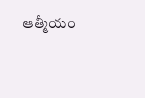ఆత్మీయం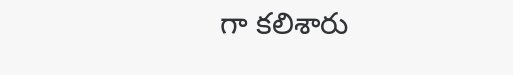గా కలిశారు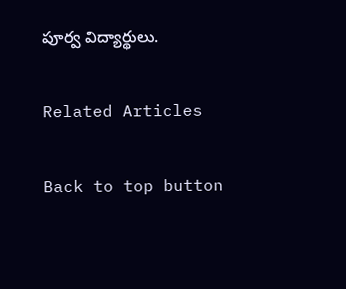పూర్వ విద్యార్థులు.

Related Articles

Back to top button